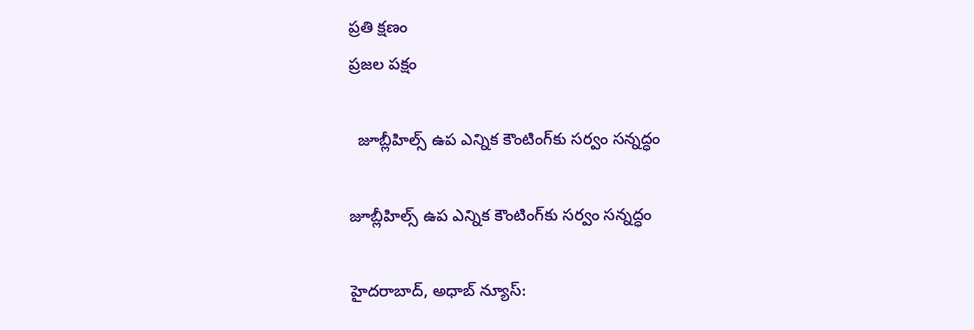ప్రతి క్షణం
ప్రజల పక్షం

  జూబ్లీహిల్స్ ఉప ఎన్నిక కౌంటింగ్‌కు సర్వం సన్నద్ధం

జూబ్లీహిల్స్ ఉప ఎన్నిక కౌంటింగ్‌కు సర్వం సన్నద్ధం

హైదరాబాద్‌, అధాబ్ న్యూస్: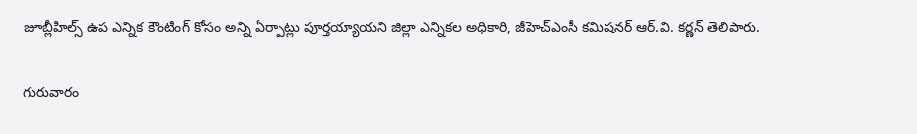జూబ్లీహిల్స్ ఉప ఎన్నిక కౌంటింగ్‌ కోసం అన్ని ఏర్పాట్లు పూర్తయ్యాయని జిల్లా ఎన్నికల అధికారి, జీహెచ్ఎంసీ కమిషనర్ ఆర్.వి. కర్ణన్ తెలిపారు.

గురువారం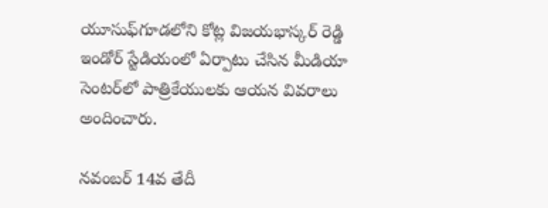యూసుఫ్‌గూడలోని కోట్ల విజయభాస్కర్ రెడ్డి ఇండోర్‌ స్టేడియంలో ఏర్పాటు చేసిన మీడియా సెంటర్‌లో పాత్రికేయులకు ఆయన వివరాలు అందించారు.

నవంబర్‌ 14వ తేదీ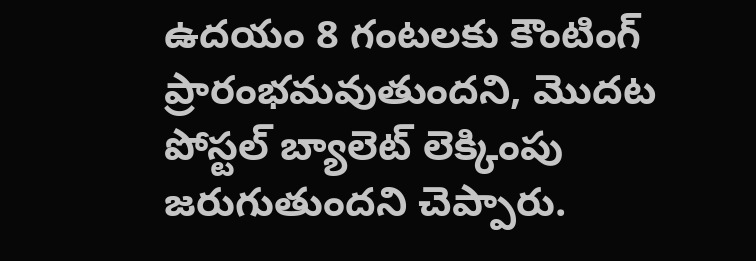ఉదయం 8 గంటలకు కౌంటింగ్ ప్రారంభమవుతుందని, మొదట పోస్టల్‌ బ్యాలెట్‌ లెక్కింపు జరుగుతుందని చెప్పారు.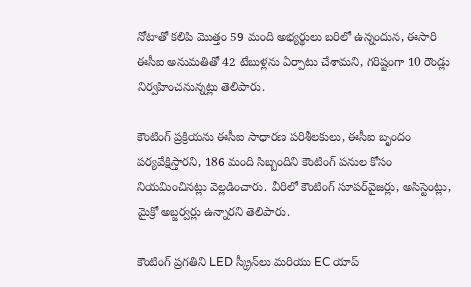నోటాతో కలిపి మొత్తం 59 మంది అభ్యర్థులు బరిలో ఉన్నందున, ఈసారి ఈసీఐ అనుమతితో 42 టేబుళ్లను ఏర్పాటు చేశామని, గరిష్టంగా 10 రౌండ్లు నిర్వహించనున్నట్లు తెలిపారు.

కౌంటింగ్‌ ప్రక్రియను ఈసీఐ సాధారణ పరిశీలకులు, ఈసీఐ బృందం పర్యవేక్షిస్తారని, 186 మంది సిబ్బందిని కౌంటింగ్‌ పనుల కోసం నియమించినట్లు వెల్లడించారు. వీరిలో కౌంటింగ్‌ సూపర్‌వైజర్లు, అసిస్టెంట్లు, మైక్రో అబ్జర్వర్లు ఉన్నారని తెలిపారు.

కౌంటింగ్‌ ప్రగతిని LED స్క్రీన్‌లు మరియు EC యాప్‌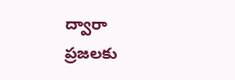ద్వారా ప్రజలకు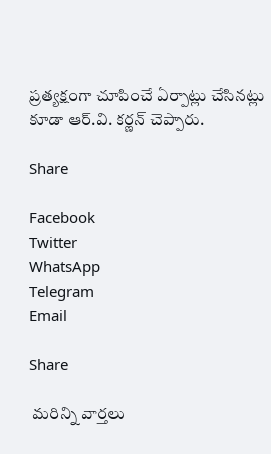ప్రత్యక్షంగా చూపించే ఏర్పాట్లు చేసినట్లు కూడా ఆర్.వి. కర్ణన్ చెప్పారు.

Share

Facebook
Twitter
WhatsApp
Telegram
Email

Share

 మరిన్ని వార్తలు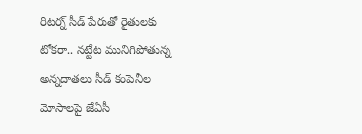రిటర్న్ సీడ్ పేరుతో రైతులకు టోకరా.. నట్టేట మునిగిపోతున్న అన్నదాతలు సీడ్ కంపెనీల మోసాలపై జేఏసీ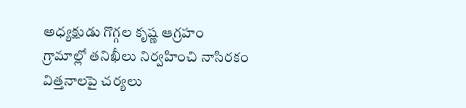అధ్యక్షుడు గొగ్గల కృష్ణ ఆగ్రహం గ్రామాల్లో తనిఖీలు నిర్వహించి నాసిరకం విత్తనాలపై చర్యలు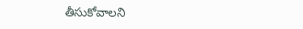తీసుకోవాలని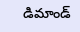డిమాండ్